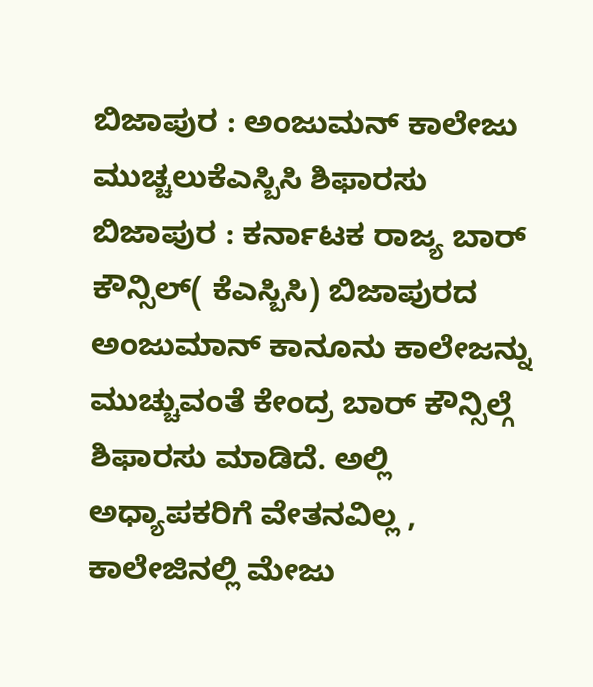ಬಿಜಾಪುರ : ಅಂಜುಮನ್ ಕಾಲೇಜು ಮುಚ್ಚಲುಕೆಎಸ್ಬಿಸಿ ಶಿಫಾರಸು
ಬಿಜಾಪುರ : ಕರ್ನಾಟಕ ರಾಜ್ಯ ಬಾರ್ ಕೌನ್ಸಿಲ್( ಕೆಎಸ್ಬಿಸಿ) ಬಿಜಾಪುರದ ಅಂಜುಮಾನ್ ಕಾನೂನು ಕಾಲೇಜನ್ನು ಮುಚ್ಚುವಂತೆ ಕೇಂದ್ರ ಬಾರ್ ಕೌನ್ಸಿಲ್ಗೆ ಶಿಫಾರಸು ಮಾಡಿದೆ. ಅಲ್ಲಿ ಅಧ್ಯಾಪಕರಿಗೆ ವೇತನವಿಲ್ಲ , ಕಾಲೇಜಿನಲ್ಲಿ ಮೇಜು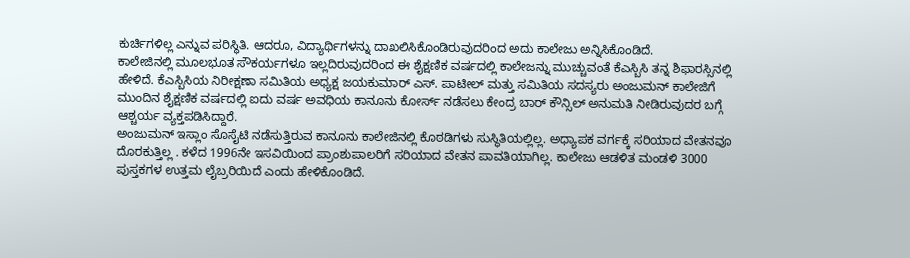ಕುರ್ಚಿಗಳಿಲ್ಲ ಎನ್ನುವ ಪರಿಸ್ಥಿತಿ. ಆದರೂ, ವಿದ್ಯಾರ್ಥಿಗಳನ್ನು ದಾಖಲಿಸಿಕೊಂಡಿರುವುದರಿಂದ ಅದು ಕಾಲೇಜು ಅನ್ನಿಸಿಕೊಂಡಿದೆ.
ಕಾಲೇಜಿನಲ್ಲಿ ಮೂಲಭೂತ ಸೌಕರ್ಯಗಳೂ ಇಲ್ಲದಿರುವುದರಿಂದ ಈ ಶೈಕ್ಷಣಿಕ ವರ್ಷದಲ್ಲಿ ಕಾಲೇಜನ್ನು ಮುಚ್ಚುವಂತೆ ಕೆಎಸ್ಬಿಸಿ ತನ್ನ ಶಿಫಾರಸ್ಸಿನಲ್ಲಿ ಹೇಳಿದೆ. ಕೆಎಸ್ಬಿಸಿಯ ನಿರೀಕ್ಷಣಾ ಸಮಿತಿಯ ಅಧ್ಯಕ್ಷ ಜಯಕುಮಾರ್ ಎಸ್. ಪಾಟೀಲ್ ಮತ್ತು ಸಮಿತಿಯ ಸದಸ್ಯರು ಅಂಜುಮನ್ ಕಾಲೇಜಿಗೆ ಮುಂದಿನ ಶೈಕ್ಷಣಿಕ ವರ್ಷದಲ್ಲಿ ಐದು ವರ್ಷ ಅವಧಿಯ ಕಾನೂನು ಕೋರ್ಸ್ ನಡೆಸಲು ಕೇಂದ್ರ ಬಾರ್ ಕೌನ್ಸಿಲ್ ಅನುಮತಿ ನೀಡಿರುವುದರ ಬಗ್ಗೆ ಆಶ್ಚರ್ಯ ವ್ಯಕ್ತಪಡಿಸಿದ್ದಾರೆ.
ಅಂಜುಮನ್ ಇಸ್ಲಾಂ ಸೊಸೈಟಿ ನಡೆಸುತ್ತಿರುವ ಕಾನೂನು ಕಾಲೇಜಿನಲ್ಲಿ ಕೊಠಡಿಗಳು ಸುಸ್ಥಿತಿಯಲ್ಲಿಲ್ಲ. ಅಧ್ಯಾಪಕ ವರ್ಗಕ್ಕೆ ಸರಿಯಾದ ವೇತನವೂ ದೊರಕುತ್ತಿಲ್ಲ . ಕಳೆದ 1996ನೇ ಇಸವಿಯಿಂದ ಪ್ರಾಂಶುಪಾಲರಿಗೆ ಸರಿಯಾದ ವೇತನ ಪಾವತಿಯಾಗಿಲ್ಲ. ಕಾಲೇಜು ಆಡಳಿತ ಮಂಡಳಿ 3000 ಪುಸ್ತಕಗಳ ಉತ್ತಮ ಲೈಬ್ರರಿಯಿದೆ ಎಂದು ಹೇಳಿಕೊಂಡಿದೆ.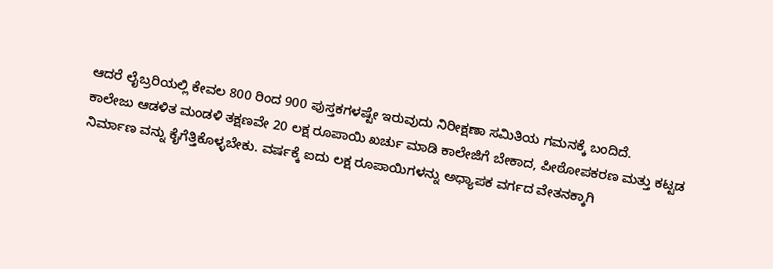ಆದರೆ ಲೈಬ್ರರಿಯಲ್ಲಿ ಕೇವಲ 800 ರಿಂದ 900 ಪುಸ್ತಕಗಳಷ್ಟೇ ಇರುವುದು ನಿರೀಕ್ಷಣಾ ಸಮಿತಿಯ ಗಮನಕ್ಕೆ ಬಂದಿದೆ.
ಕಾಲೇಜು ಆಡಳಿತ ಮಂಡಳಿ ತಕ್ಷಣವೇ 20 ಲಕ್ಷ ರೂಪಾಯಿ ಖರ್ಚು ಮಾಡಿ ಕಾಲೇಜಿಗೆ ಬೇಕಾದ, ಪೀಠೋಪಕರಣ ಮತ್ತು ಕಟ್ಟಡ ನಿರ್ಮಾಣ ವನ್ನು ಕೈಗೆತ್ತಿಕೊಳ್ಳಬೇಕು. ವರ್ಷಕ್ಕೆ ಐದು ಲಕ್ಷ ರೂಪಾಯಿಗಳನ್ನು ಅಧ್ಯಾಪಕ ವರ್ಗದ ವೇತನಕ್ಕಾಗಿ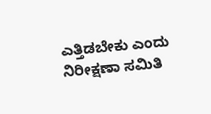ಎತ್ತಿಡಬೇಕು ಎಂದು ನಿರೀಕ್ಷಣಾ ಸಮಿತಿ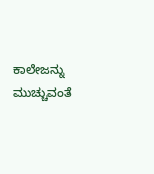ಕಾಲೇಜನ್ನು ಮುಚ್ಚುವಂತೆ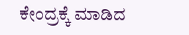ಕೇಂದ್ರಕ್ಕೆ ಮಾಡಿದ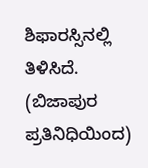ಶಿಫಾರಸ್ಸಿನಲ್ಲಿ ತಿಳಿಸಿದೆ.
(ಬಿಜಾಪುರ ಪ್ರತಿನಿಧಿಯಿಂದ)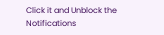Click it and Unblock the Notifications